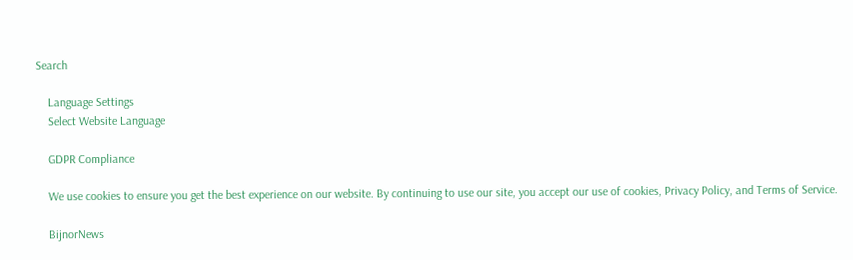Search

    Language Settings
    Select Website Language

    GDPR Compliance

    We use cookies to ensure you get the best experience on our website. By continuing to use our site, you accept our use of cookies, Privacy Policy, and Terms of Service.

    BijnorNews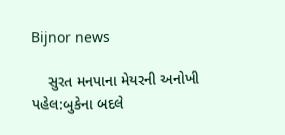Bijnor news

    સુરત મનપાના મેયરની અનોખી પહેલ:બુકેના બદલે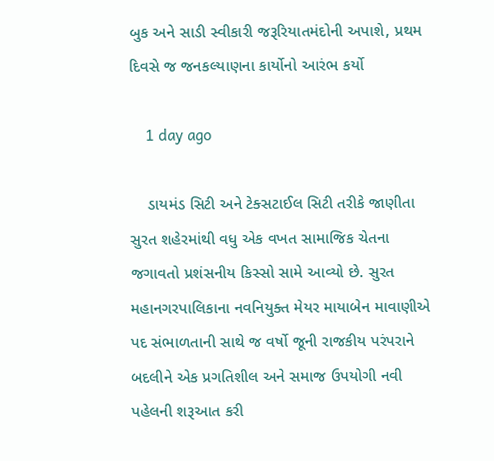બુક અને સાડી સ્વીકારી જરૂરિયાતમંદોની અપાશે, પ્રથમ દિવસે જ જનકલ્યાણના કાર્યોનો આરંભ કર્યો

    1 day ago

    ડાયમંડ સિટી અને ટેક્સટાઈલ સિટી તરીકે જાણીતા સુરત શહેરમાંથી વધુ એક વખત સામાજિક ચેતના જગાવતો પ્રશંસનીય કિસ્સો સામે આવ્યો છે. સુરત મહાનગરપાલિકાના નવનિયુક્ત મેયર માયાબેન માવાણીએ પદ સંભાળતાની સાથે જ વર્ષો જૂની રાજકીય પરંપરાને બદલીને એક પ્રગતિશીલ અને સમાજ ઉપયોગી નવી પહેલની શરૂઆત કરી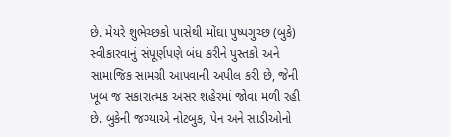છે. મેયરે શુભેચ્છકો પાસેથી મોંઘા પુષ્પગુચ્છ (બુકે) સ્વીકારવાનું સંપૂર્ણપણે બંધ કરીને પુસ્તકો અને સામાજિક સામગ્રી આપવાની અપીલ કરી છે, જેની ખૂબ જ સકારાત્મક અસર શહેરમાં જોવા મળી રહી છે. બુકેની જગ્યાએ નોટબુક, પેન અને સાડીઓનો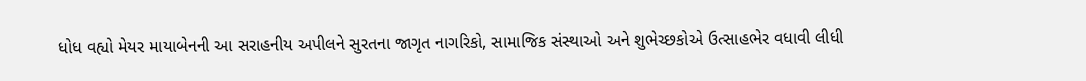ધોધ વહ્યો મેયર માયાબેનની આ સરાહનીય અપીલને સુરતના જાગૃત નાગરિકો, સામાજિક સંસ્થાઓ અને શુભેચ્છકોએ ઉત્સાહભેર વધાવી લીધી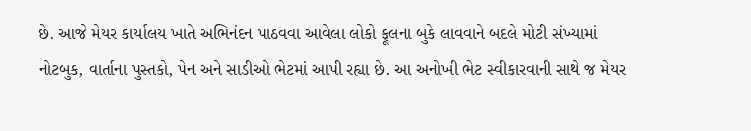છે. આજે મેયર કાર્યાલય ખાતે અભિનંદન પાઠવવા આવેલા લોકો ફૂલના બુકે લાવવાને બદલે મોટી સંખ્યામાં નોટબુક, વાર્તાના પુસ્તકો, પેન અને સાડીઓ ભેટમાં આપી રહ્યા છે. આ અનોખી ભેટ સ્વીકારવાની સાથે જ મેયર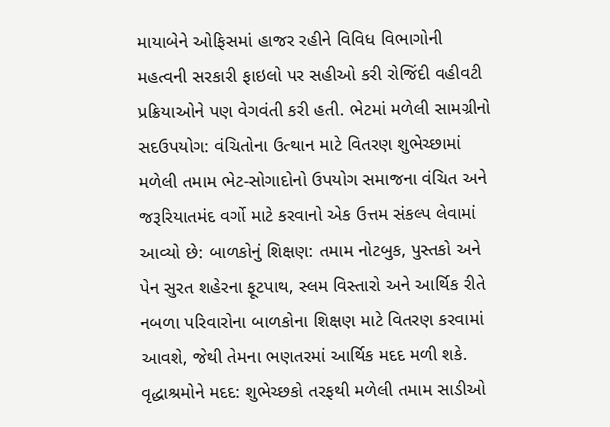માયાબેને ઓફિસમાં હાજર રહીને વિવિધ વિભાગોની મહત્વની સરકારી ફાઇલો પર સહીઓ કરી રોજિંદી વહીવટી પ્રક્રિયાઓને પણ વેગવંતી કરી હતી. ભેટમાં મળેલી સામગ્રીનો સદઉપયોગ: વંચિતોના ઉત્થાન માટે વિતરણ શુભેચ્છામાં મળેલી તમામ ભેટ-સોગાદોનો ઉપયોગ સમાજના વંચિત અને જરૂરિયાતમંદ વર્ગો માટે કરવાનો એક ઉત્તમ સંકલ્પ લેવામાં આવ્યો છે: બાળકોનું શિક્ષણ: તમામ નોટબુક, પુસ્તકો અને પેન સુરત શહેરના ફૂટપાથ, સ્લમ વિસ્તારો અને આર્થિક રીતે નબળા પરિવારોના બાળકોના શિક્ષણ માટે વિતરણ કરવામાં આવશે, જેથી તેમના ભણતરમાં આર્થિક મદદ મળી શકે. વૃદ્ધાશ્રમોને મદદ: શુભેચ્છકો તરફથી મળેલી તમામ સાડીઓ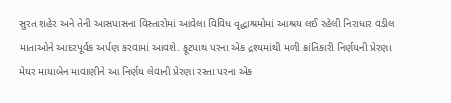સુરત શહેર અને તેની આસપાસના વિસ્તારોમાં આવેલા વિવિધ વૃદ્ધાશ્રમોમાં આશ્રય લઈ રહેલી નિરાધાર વડીલ માતાઓને આદરપૂર્વક અર્પણ કરવામાં આવશે. ફૂટપાથ પરના એક દ્રશ્યમાંથી મળી ક્રાંતિકારી નિર્ણયની પ્રેરણા મેયર માયાબેન માવાણીને આ નિર્ણય લેવાની પ્રેરણા રસ્તા પરના એક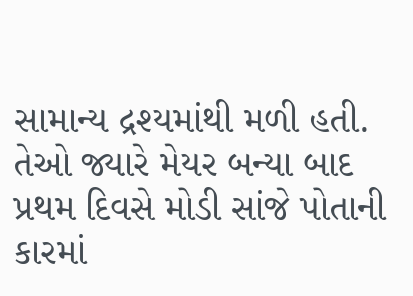સામાન્ય દ્રશ્યમાંથી મળી હતી. તેઓ જ્યારે મેયર બન્યા બાદ પ્રથમ દિવસે મોડી સાંજે પોતાની કારમાં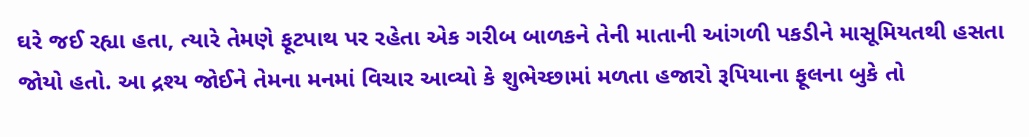ઘરે જઈ રહ્યા હતા, ત્યારે તેમણે ફૂટપાથ પર રહેતા એક ગરીબ બાળકને તેની માતાની આંગળી પકડીને માસૂમિયતથી હસતા જોયો હતો. આ દ્રશ્ય જોઈને તેમના મનમાં વિચાર આવ્યો કે શુભેચ્છામાં મળતા હજારો રૂપિયાના ફૂલના બુકે તો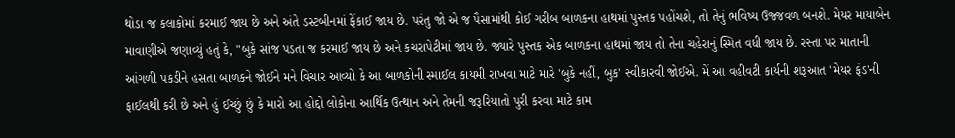થોડા જ કલાકોમાં કરમાઈ જાય છે અને અંતે ડસ્ટબીનમાં ફેંકાઈ જાય છે. પરંતુ જો એ જ પૈસામાંથી કોઈ ગરીબ બાળકના હાથમાં પુસ્તક પહોંચશે, તો તેનું ભવિષ્ય ઉજ્જવળ બનશે. મેયર માયાબેન માવાણીએ જણાવ્યું હતું કે, "બુકે સાંજ પડતા જ કરમાઈ જાય છે અને કચરાપેટીમાં જાય છે. જ્યારે પુસ્તક એક બાળકના હાથમાં જાય તો તેના ચહેરાનું સ્મિત વધી જાય છે. રસ્તા પર માતાની આંગળી પકડીને હસતા બાળકને જોઈને મને વિચાર આવ્યો કે આ બાળકોની સ્માઈલ કાયમી રાખવા માટે મારે 'બુકે નહીં, બુક' સ્વીકારવી જોઈએ. મેં આ વહીવટી કાર્યની શરૂઆત 'મેયર ફંડ'ની ફાઈલથી કરી છે અને હું ઈચ્છું છું કે મારો આ હોદ્દો લોકોના આર્થિક ઉત્થાન અને તેમની જરૂરિયાતો પુરી કરવા માટે કામ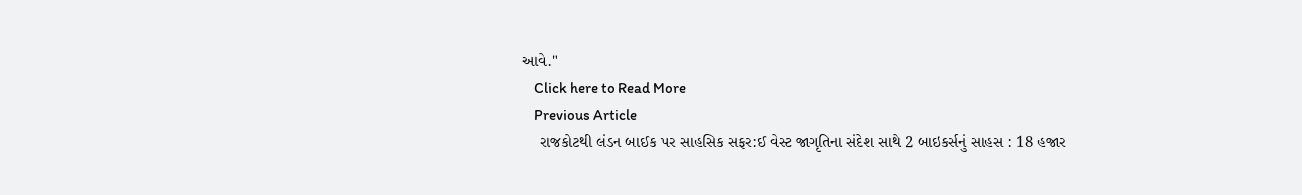આવે."
    Click here to Read More
    Previous Article
    રાજકોટથી લંડન બાઈક પર સાહસિક સફર:ઈ વેસ્ટ જાગૃતિના સંદેશ સાથે 2 બાઇકર્સનું સાહસ : 18 હજાર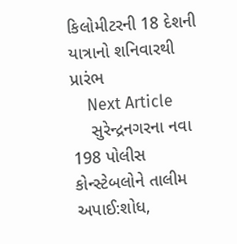કિલોમીટરની 18 દેશની યાત્રાનો શનિવારથી પ્રારંભ
    Next Article
    સુરેન્દ્રનગરના નવા 198 પોલીસ કોન્સ્ટેબલોને તાલીમ અપાઈ:શોધ,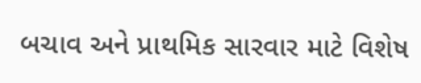બચાવ અને પ્રાથમિક સારવાર માટે વિશેષ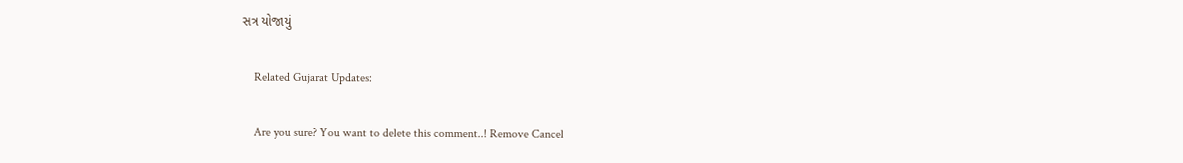સત્ર યોજાયું

    Related Gujarat Updates:

    Are you sure? You want to delete this comment..! Remove Cancel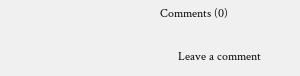Comments (0)

      Leave a comment